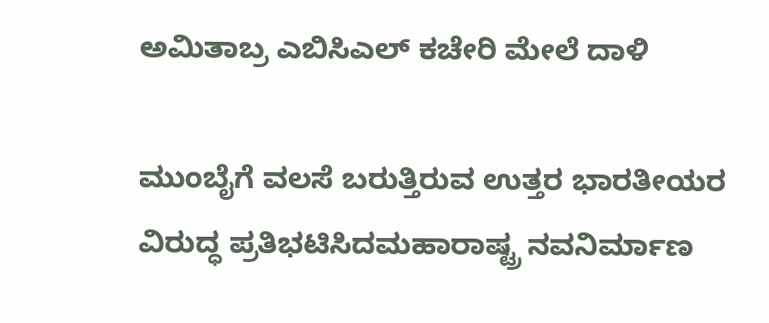ಅಮಿತಾಬ್ರ ಎಬಿಸಿಎಲ್ ಕಚೇರಿ ಮೇಲೆ ದಾಳಿ

ಮುಂಬೈಗೆ ವಲಸೆ ಬರುತ್ತಿರುವ ಉತ್ತರ ಭಾರತೀಯರ ವಿರುದ್ಧ ಪ್ರತಿಭಟಿಸಿದಮಹಾರಾಷ್ಟ್ರ ನವನಿರ್ಮಾಣ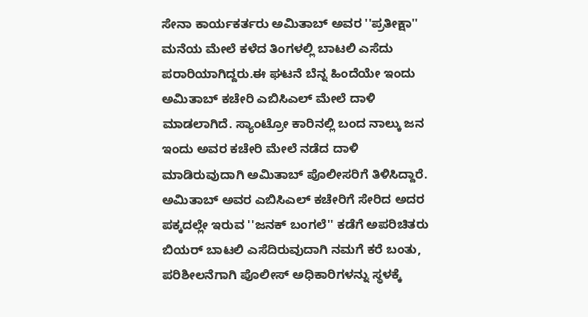ಸೇನಾ ಕಾರ್ಯಕರ್ತರು ಅಮಿತಾಬ್ ಅವರ ''ಪ್ರತೀಕ್ಷಾ'' ಮನೆಯ ಮೇಲೆ ಕಳೆದ ತಿಂಗಳಲ್ಲಿ ಬಾಟಲಿ ಎಸೆದು ಪರಾರಿಯಾಗಿದ್ದರು.ಈ ಘಟನೆ ಬೆನ್ನ ಹಿಂದೆಯೇ ಇಂದು ಅಮಿತಾಬ್ ಕಚೇರಿ ಎಬಿಸಿಎಲ್ ಮೇಲೆ ದಾಳಿ ಮಾಡಲಾಗಿದೆ. ಸ್ಯಾಂಟ್ರೋ ಕಾರಿನಲ್ಲಿ ಬಂದ ನಾಲ್ಕು ಜನ ಇಂದು ಅವರ ಕಚೇರಿ ಮೇಲೆ ನಡೆದ ದಾಳಿ ಮಾಡಿರುವುದಾಗಿ ಅಮಿತಾಬ್ ಪೊಲೀಸರಿಗೆ ತಿಳಿಸಿದ್ದಾರೆ.
ಅಮಿತಾಬ್ ಅವರ ಎಬಿಸಿಎಲ್ ಕಚೇರಿಗೆ ಸೇರಿದ ಅದರ ಪಕ್ಕದಲ್ಲೇ ಇರುವ ''ಜನಕ್ ಬಂಗಲೆ'' ಕಡೆಗೆ ಅಪರಿಚಿತರು ಬಿಯರ್ ಬಾಟಲಿ ಎಸೆದಿರುವುದಾಗಿ ನಮಗೆ ಕರೆ ಬಂತು, ಪರಿಶೀಲನೆಗಾಗಿ ಪೊಲೀಸ್ ಅಧಿಕಾರಿಗಳನ್ನು ಸ್ಥಳಕ್ಕೆ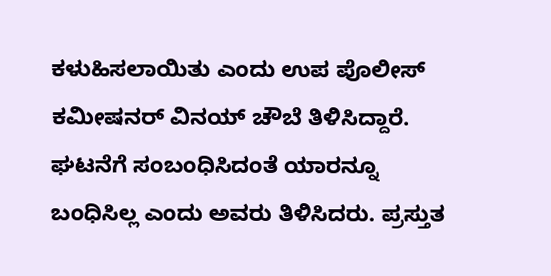ಕಳುಹಿಸಲಾಯಿತು ಎಂದು ಉಪ ಪೊಲೀಸ್ ಕಮೀಷನರ್ ವಿನಯ್ ಚೌಬೆ ತಿಳಿಸಿದ್ದಾರೆ. ಘಟನೆಗೆ ಸಂಬಂಧಿಸಿದಂತೆ ಯಾರನ್ನೂ ಬಂಧಿಸಿಲ್ಲ ಎಂದು ಅವರು ತಿಳಿಸಿದರು. ಪ್ರಸ್ತುತ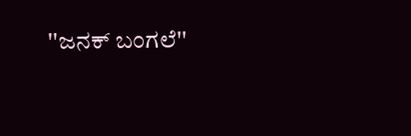''ಜನಕ್ ಬಂಗಲೆ''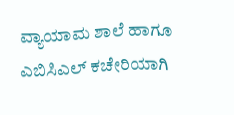ವ್ಯಾಯಾಮ ಶಾಲೆ ಹಾಗೂ ಎಬಿಸಿಎಲ್ ಕಚೇರಿಯಾಗಿ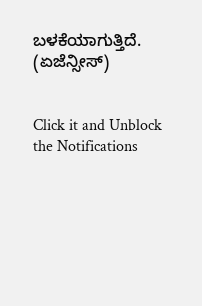ಬಳಕೆಯಾಗುತ್ತಿದೆ. (ಏಜೆನ್ಸೀಸ್)


Click it and Unblock the Notifications